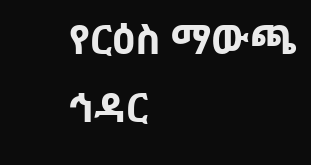የርዕስ ማውጫ
ኅዳር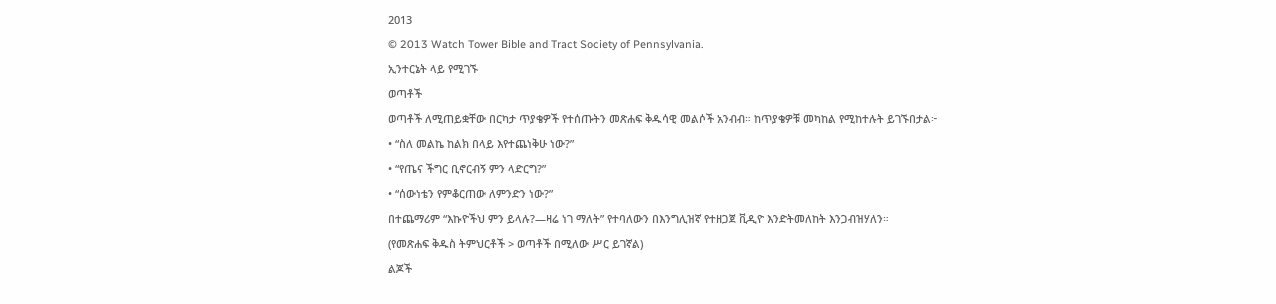2013
© 2013 Watch Tower Bible and Tract Society of Pennsylvania.
ኢንተርኔት ላይ የሚገኙ
ወጣቶች
ወጣቶች ለሚጠይቋቸው በርካታ ጥያቄዎች የተሰጡትን መጽሐፍ ቅዱሳዊ መልሶች አንብብ። ከጥያቄዎቹ መካከል የሚከተሉት ይገኙበታል፦
• “ስለ መልኬ ከልክ በላይ እየተጨነቅሁ ነው?”
• “የጤና ችግር ቢኖርብኝ ምን ላድርግ?”
• “ሰውነቴን የምቆርጠው ለምንድን ነው?”
በተጨማሪም “እኩዮችህ ምን ይላሉ?—ዛሬ ነገ ማለት” የተባለውን በእንግሊዝኛ የተዘጋጀ ቪዲዮ እንድትመለከት እንጋብዝሃለን።
(የመጽሐፍ ቅዱስ ትምህርቶች > ወጣቶች በሚለው ሥር ይገኛል)
ልጆች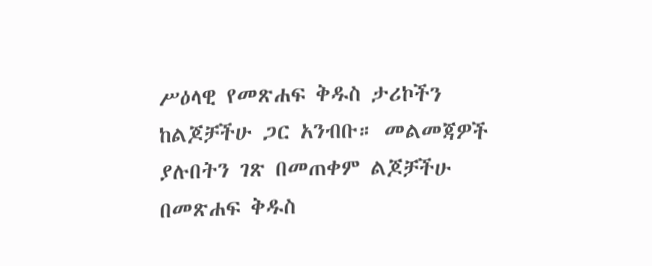ሥዕላዊ የመጽሐፍ ቅዱስ ታሪኮችን ከልጆቻችሁ ጋር አንብቡ። መልመጃዎች ያሉበትን ገጽ በመጠቀም ልጆቻችሁ በመጽሐፍ ቅዱስ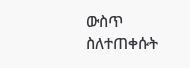ውስጥ ስለተጠቀሱት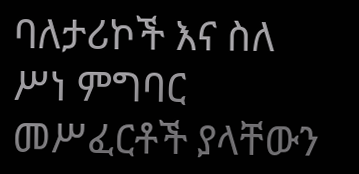ባለታሪኮች እና ስለ ሥነ ምግባር መሥፈርቶች ያላቸውን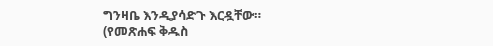ግንዛቤ እንዲያሳድጉ እርዷቸው።
(የመጽሐፍ ቅዱስ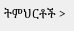ትምህርቶች >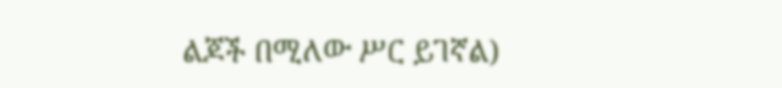ልጆች በሚለው ሥር ይገኛል)